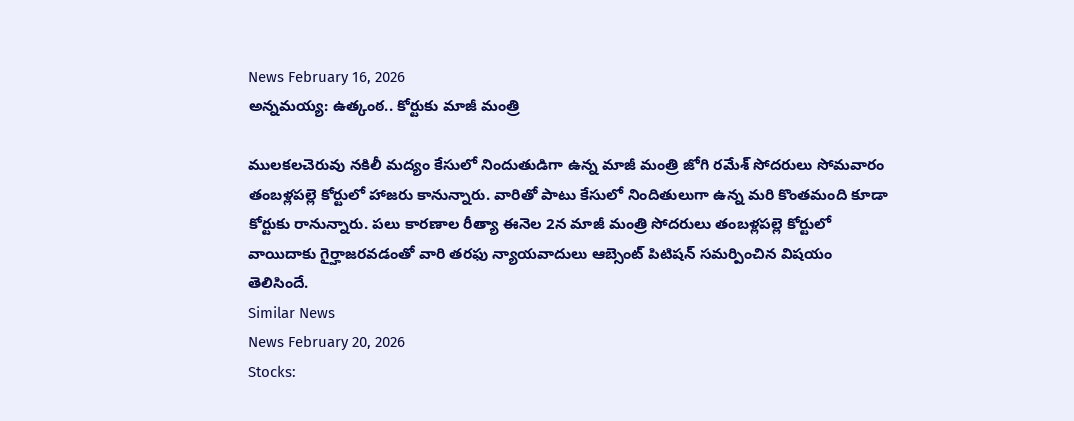News February 16, 2026
అన్నమయ్య: ఉత్కంఠ.. కోర్టుకు మాజీ మంత్రి

ములకలచెరువు నకిలీ మద్యం కేసులో నిందుతుడిగా ఉన్న మాజీ మంత్రి జోగి రమేశ్ సోదరులు సోమవారం తంబళ్లపల్లె కోర్టులో హాజరు కానున్నారు. వారితో పాటు కేసులో నిందితులుగా ఉన్న మరి కొంతమంది కూడా కోర్టుకు రానున్నారు. పలు కారణాల రీత్యా ఈనెల 2న మాజీ మంత్రి సోదరులు తంబళ్లపల్లె కోర్టులో వాయిదాకు గైర్హాజరవడంతో వారి తరఫు న్యాయవాదులు ఆబ్సెంట్ పిటిషన్ సమర్పించిన విషయం తెలిసిందే.
Similar News
News February 20, 2026
Stocks: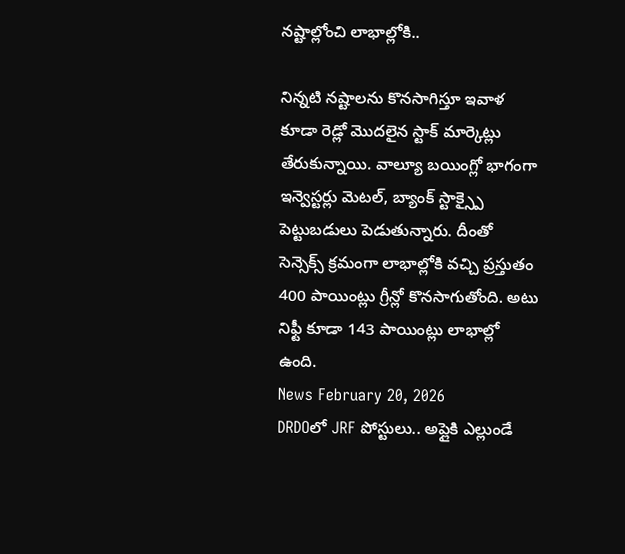నష్టాల్లోంచి లాభాల్లోకి..

నిన్నటి నష్టాలను కొనసాగిస్తూ ఇవాళ కూడా రెడ్లో మొదలైన స్టాక్ మార్కెట్లు తేరుకున్నాయి. వాల్యూ బయింగ్లో భాగంగా ఇన్వెస్టర్లు మెటల్, బ్యాంక్ స్టాక్స్పై పెట్టుబడులు పెడుతున్నారు. దీంతో సెన్సెక్స్ క్రమంగా లాభాల్లోకి వచ్చి ప్రస్తుతం 400 పాయింట్లు గ్రీన్లో కొనసాగుతోంది. అటు నిఫ్టీ కూడా 143 పాయింట్లు లాభాల్లో ఉంది.
News February 20, 2026
DRDOలో JRF పోస్టులు.. అప్లైకి ఎల్లుండే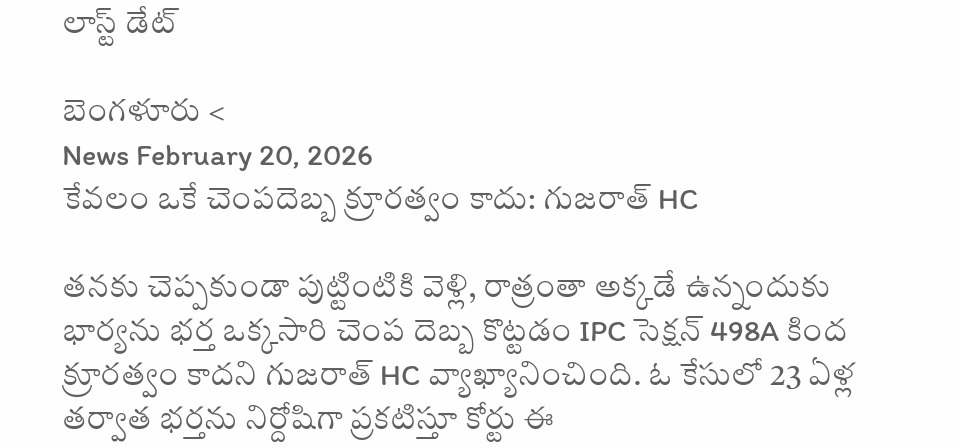లాస్ట్ డేట్

బెంగళూరు <
News February 20, 2026
కేవలం ఒకే చెంపదెబ్బ క్రూరత్వం కాదు: గుజరాత్ HC

తనకు చెప్పకుండా పుట్టింటికి వెళ్లి, రాత్రంతా అక్కడే ఉన్నందుకు భార్యను భర్త ఒక్కసారి చెంప దెబ్బ కొట్టడం IPC సెక్షన్ 498A కింద క్రూరత్వం కాదని గుజరాత్ HC వ్యాఖ్యానించింది. ఓ కేసులో 23 ఏళ్ల తర్వాత భర్తను నిర్దోషిగా ప్రకటిస్తూ కోర్టు ఈ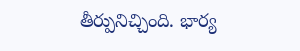తీర్పునిచ్చింది. భార్య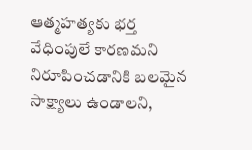ఆత్మహత్యకు భర్త వేధింపులే కారణమని నిరూపించడానికి బలమైన సాక్ష్యాలు ఉండాలని,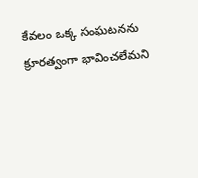కేవలం ఒక్క సంఘటనను క్రూరత్వంగా భావించలేమని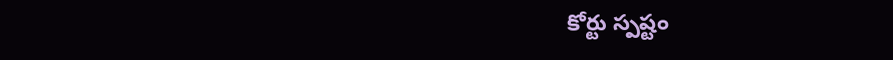కోర్టు స్పష్టం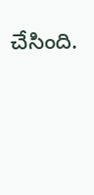చేసింది.